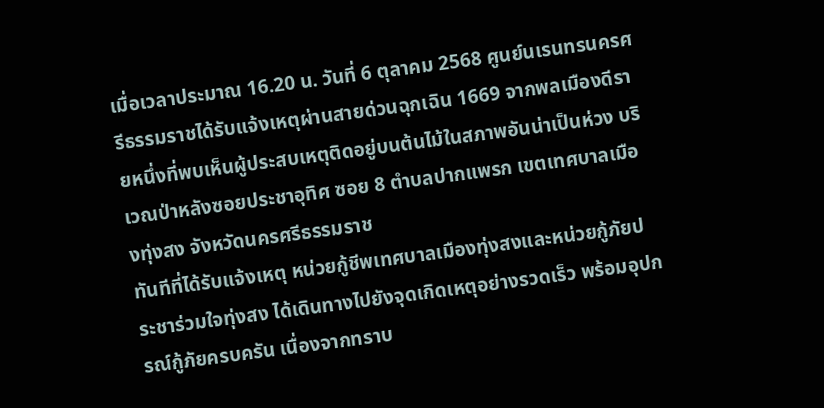เมื่อเวลาประมาณ 16.20 น. วันที่ 6 ตุลาคม 2568 ศูนย์นเรนทรนครศรีธรรมราชได้รับแจ้งเหตุผ่านสายด่วนฉุกเฉิน 1669 จากพลเมืองดีรายหนึ่งที่พบเห็นผู้ประสบเหตุติดอยู่บนต้นไม้ในสภาพอันน่าเป็นห่วง บริเวณป่าหลังซอยประชาอุทิศ ซอย 8 ตำบลปากแพรก เขตเทศบาลเมืองทุ่งสง จังหวัดนครศรีธรรมราช
ทันทีที่ได้รับแจ้งเหตุ หน่วยกู้ชีพเทศบาลเมืองทุ่งสงและหน่วยกู้ภัยประชาร่วมใจทุ่งสง ได้เดินทางไปยังจุดเกิดเหตุอย่างรวดเร็ว พร้อมอุปกรณ์กู้ภัยครบครัน เนื่องจากทราบ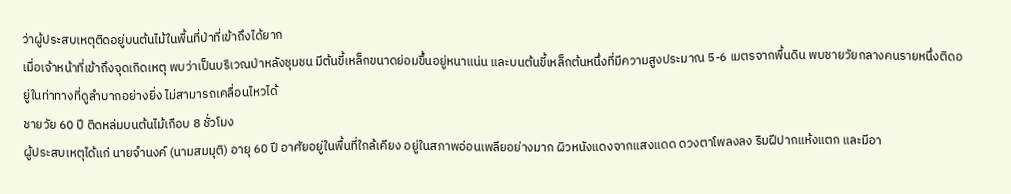ว่าผู้ประสบเหตุติดอยู่บนต้นไม้ในพื้นที่ป่าที่เข้าถึงได้ยาก
เมื่อเจ้าหน้าที่เข้าถึงจุดเกิดเหตุ พบว่าเป็นบริเวณป่าหลังชุมชน มีต้นขี้เหล็กขนาดย่อมขึ้นอยู่หนาแน่น และบนต้นขี้เหล็กต้นหนึ่งที่มีความสูงประมาณ 5-6 เมตรจากพื้นดิน พบชายวัยกลางคนรายหนึ่งติดอยู่ในท่าทางที่ดูลำบากอย่างยิ่ง ไม่สามารถเคลื่อนไหวได้
ชายวัย 60 ปี ติดหล่มบนต้นไม้เกือบ 8 ชั่วโมง
ผู้ประสบเหตุได้แก่ นายจำนงค์ (นามสมมุติ) อายุ 60 ปี อาศัยอยู่ในพื้นที่ใกล้เคียง อยู่ในสภาพอ่อนเพลียอย่างมาก ผิวหนังแดงจากแสงแดด ดวงตาโพลงลง ริมฝีปากแห้งแตก และมีอา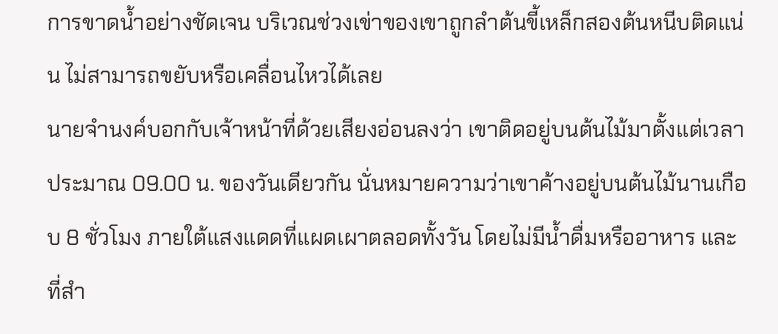การขาดน้ำอย่างชัดเจน บริเวณช่วงเข่าของเขาถูกลำต้นขี้เหล็กสองต้นหนีบติดแน่น ไม่สามารถขยับหรือเคลื่อนไหวได้เลย
นายจำนงค์บอกกับเจ้าหน้าที่ด้วยเสียงอ่อนลงว่า เขาติดอยู่บนต้นไม้มาตั้งแต่เวลาประมาณ 09.00 น. ของวันเดียวกัน นั่นหมายความว่าเขาค้างอยู่บนต้นไม้นานเกือบ 8 ชั่วโมง ภายใต้แสงแดดที่แผดเผาตลอดทั้งวัน โดยไม่มีน้ำดื่มหรืออาหาร และที่สำ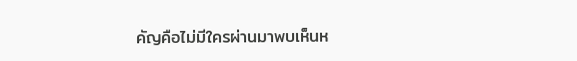คัญคือไม่มีใครผ่านมาพบเห็นห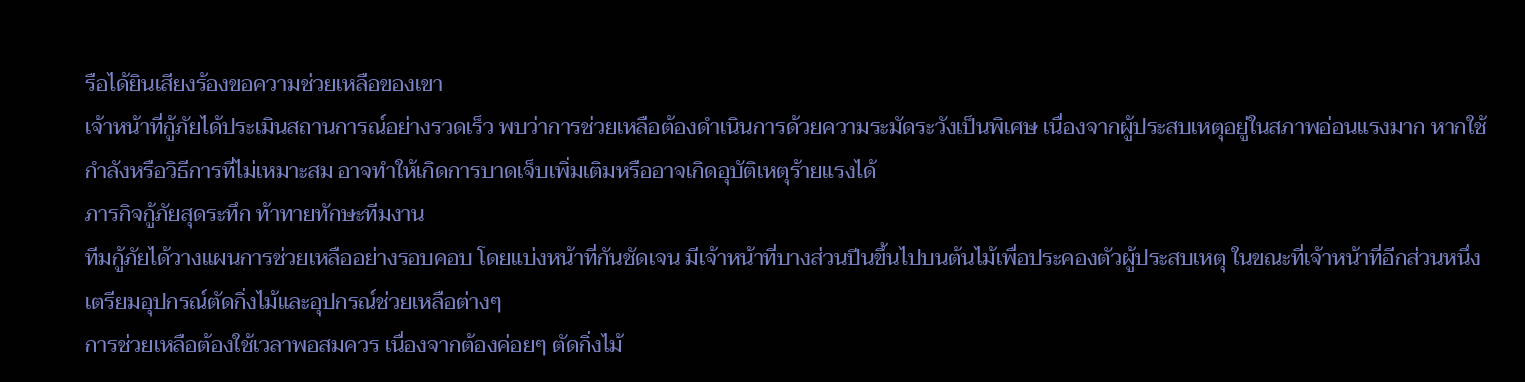รือได้ยินเสียงร้องขอความช่วยเหลือของเขา
เจ้าหน้าที่กู้ภัยได้ประเมินสถานการณ์อย่างรวดเร็ว พบว่าการช่วยเหลือต้องดำเนินการด้วยความระมัดระวังเป็นพิเศษ เนื่องจากผู้ประสบเหตุอยู่ในสภาพอ่อนแรงมาก หากใช้กำลังหรือวิธีการที่ไม่เหมาะสม อาจทำให้เกิดการบาดเจ็บเพิ่มเติมหรืออาจเกิดอุบัติเหตุร้ายแรงได้
ภารกิจกู้ภัยสุดระทึก ท้าทายทักษะทีมงาน
ทีมกู้ภัยได้วางแผนการช่วยเหลืออย่างรอบคอบ โดยแบ่งหน้าที่กันชัดเจน มีเจ้าหน้าที่บางส่วนปีนขึ้นไปบนต้นไม้เพื่อประคองตัวผู้ประสบเหตุ ในขณะที่เจ้าหน้าที่อีกส่วนหนึ่งเตรียมอุปกรณ์ตัดกิ่งไม้และอุปกรณ์ช่วยเหลือต่างๆ
การช่วยเหลือต้องใช้เวลาพอสมควร เนื่องจากต้องค่อยๆ ตัดกิ่งไม้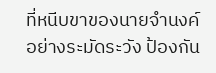ที่หนีบขาของนายจำนงค์อย่างระมัดระวัง ป้องกัน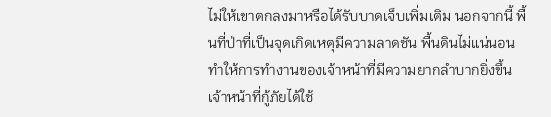ไม่ให้เขาตกลงมาหรือได้รับบาดเจ็บเพิ่มเติม นอกจากนี้ พื้นที่ป่าที่เป็นจุดเกิดเหตุมีความลาดชัน พื้นดินไม่แน่นอน ทำให้การทำงานของเจ้าหน้าที่มีความยากลำบากยิ่งขึ้น
เจ้าหน้าที่กู้ภัยได้ใช้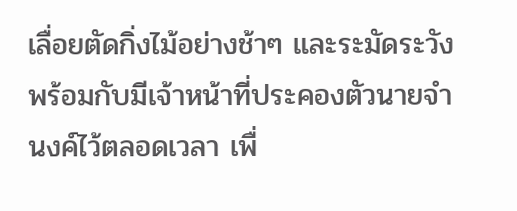เลื่อยตัดกิ่งไม้อย่างช้าๆ และระมัดระวัง พร้อมกับมีเจ้าหน้าที่ประคองตัวนายจำนงค์ไว้ตลอดเวลา เพื่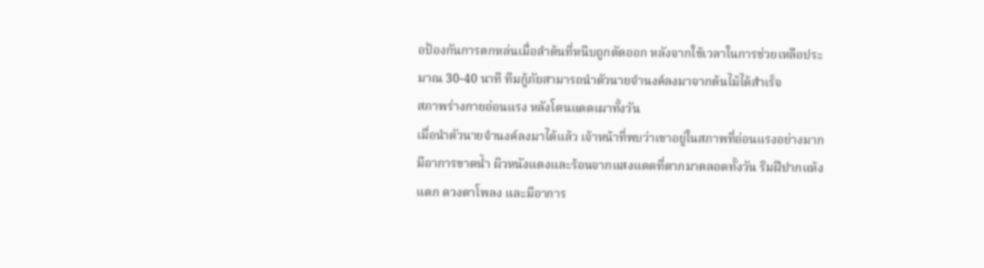อป้องกันการตกหล่นเมื่อลำต้นที่หนีบถูกตัดออก หลังจากใช้เวลาในการช่วยเหลือประมาณ 30-40 นาที ทีมกู้ภัยสามารถนำตัวนายจำนงค์ลงมาจากต้นไม้ได้สำเร็จ
สภาพร่างกายอ่อนแรง หลังโดนแดดเผาทั้งวัน
เมื่อนำตัวนายจำนงค์ลงมาได้แล้ว เจ้าหน้าที่พบว่าเขาอยู่ในสภาพที่อ่อนแรงอย่างมาก มีอาการขาดน้ำ ผิวหนังแดงและร้อนจากแสงแดดที่ตากมาตลอดทั้งวัน ริมฝีปากแห้งแตก ดวงตาโพลง และมีอาการ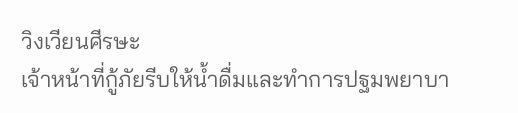วิงเวียนศีรษะ
เจ้าหน้าที่กู้ภัยรีบให้น้ำดื่มและทำการปฐมพยาบา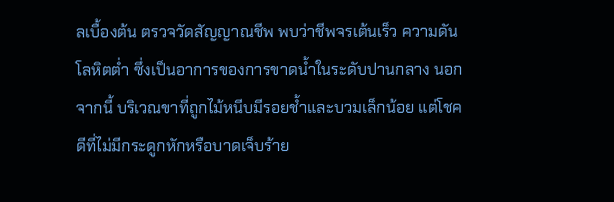ลเบื้องต้น ตรวจวัดสัญญาณชีพ พบว่าชีพจรเต้นเร็ว ความดันโลหิตต่ำ ซึ่งเป็นอาการของการขาดน้ำในระดับปานกลาง นอกจากนี้ บริเวณขาที่ถูกไม้หนีบมีรอยช้ำและบวมเล็กน้อย แต่โชคดีที่ไม่มีกระดูกหักหรือบาดเจ็บร้าย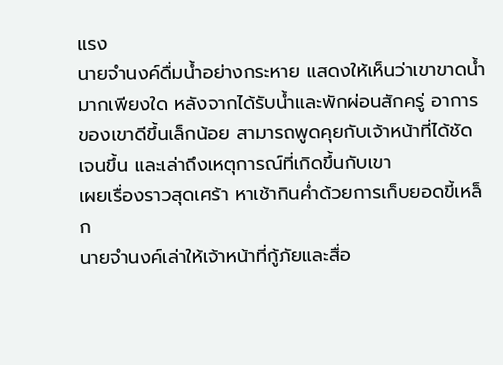แรง
นายจำนงค์ดื่มน้ำอย่างกระหาย แสดงให้เห็นว่าเขาขาดน้ำมากเพียงใด หลังจากได้รับน้ำและพักผ่อนสักครู่ อาการของเขาดีขึ้นเล็กน้อย สามารถพูดคุยกับเจ้าหน้าที่ได้ชัดเจนขึ้น และเล่าถึงเหตุการณ์ที่เกิดขึ้นกับเขา
เผยเรื่องราวสุดเศร้า หาเช้ากินค่ำด้วยการเก็บยอดขี้เหล็ก
นายจำนงค์เล่าให้เจ้าหน้าที่กู้ภัยและสื่อ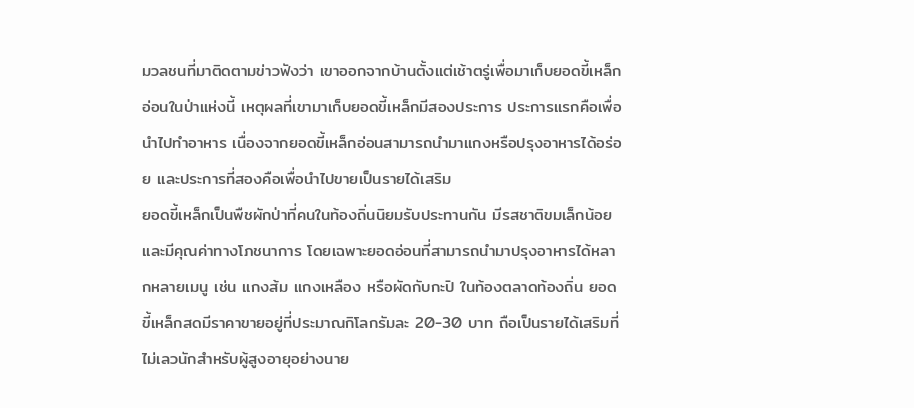มวลชนที่มาติดตามข่าวฟังว่า เขาออกจากบ้านตั้งแต่เช้าตรู่เพื่อมาเก็บยอดขี้เหล็กอ่อนในป่าแห่งนี้ เหตุผลที่เขามาเก็บยอดขี้เหล็กมีสองประการ ประการแรกคือเพื่อนำไปทำอาหาร เนื่องจากยอดขี้เหล็กอ่อนสามารถนำมาแกงหรือปรุงอาหารได้อร่อย และประการที่สองคือเพื่อนำไปขายเป็นรายได้เสริม
ยอดขี้เหล็กเป็นพืชผักป่าที่คนในท้องถิ่นนิยมรับประทานกัน มีรสชาติขมเล็กน้อยและมีคุณค่าทางโภชนาการ โดยเฉพาะยอดอ่อนที่สามารถนำมาปรุงอาหารได้หลากหลายเมนู เช่น แกงส้ม แกงเหลือง หรือผัดกับกะปิ ในท้องตลาดท้องถิ่น ยอดขี้เหล็กสดมีราคาขายอยู่ที่ประมาณกิโลกรัมละ 20-30 บาท ถือเป็นรายได้เสริมที่ไม่เลวนักสำหรับผู้สูงอายุอย่างนาย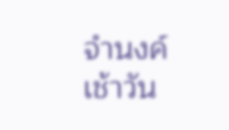จำนงค์
เช้าวัน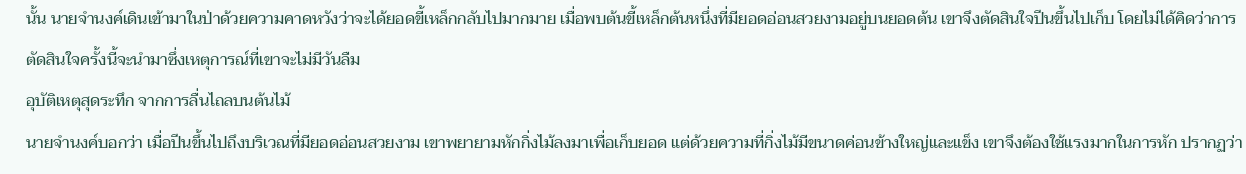นั้น นายจำนงค์เดินเข้ามาในป่าด้วยความคาดหวังว่าจะได้ยอดขี้เหล็กกลับไปมากมาย เมื่อพบต้นขี้เหล็กต้นหนึ่งที่มียอดอ่อนสวยงามอยู่บนยอดต้น เขาจึงตัดสินใจปีนขึ้นไปเก็บ โดยไม่ได้คิดว่าการตัดสินใจครั้งนี้จะนำมาซึ่งเหตุการณ์ที่เขาจะไม่มีวันลืม
อุบัติเหตุสุดระทึก จากการลื่นไถลบนต้นไม้
นายจำนงค์บอกว่า เมื่อปีนขึ้นไปถึงบริเวณที่มียอดอ่อนสวยงาม เขาพยายามหักกิ่งไม้ลงมาเพื่อเก็บยอด แต่ด้วยความที่กิ่งไม้มีขนาดค่อนข้างใหญ่และแข็ง เขาจึงต้องใช้แรงมากในการหัก ปรากฏว่า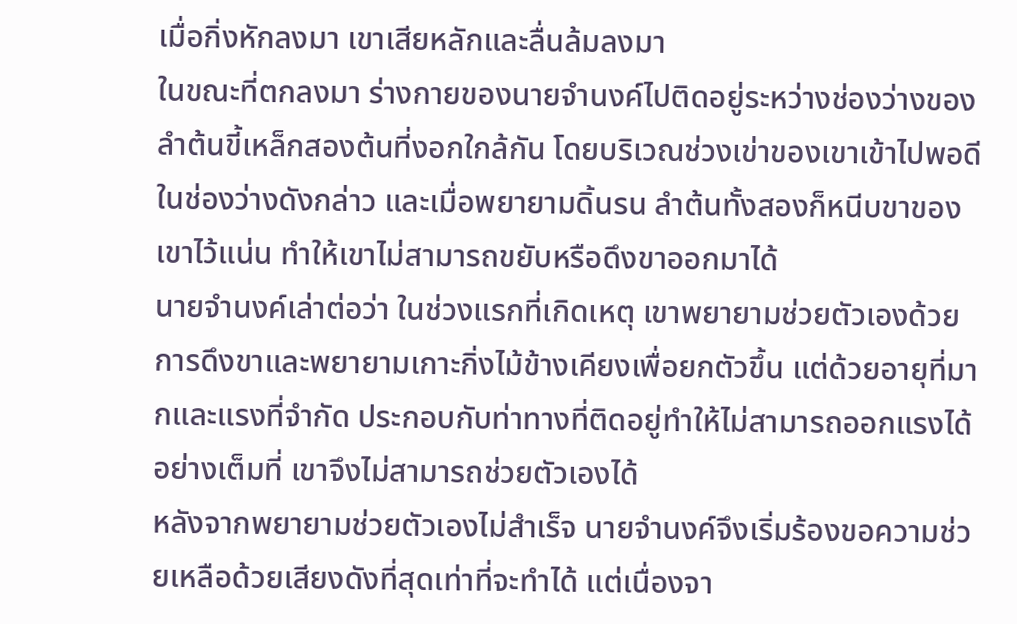เมื่อกิ่งหักลงมา เขาเสียหลักและลื่นล้มลงมา
ในขณะที่ตกลงมา ร่างกายของนายจำนงค์ไปติดอยู่ระหว่างช่องว่างของลำต้นขี้เหล็กสองต้นที่งอกใกล้กัน โดยบริเวณช่วงเข่าของเขาเข้าไปพอดีในช่องว่างดังกล่าว และเมื่อพยายามดิ้นรน ลำต้นทั้งสองก็หนีบขาของเขาไว้แน่น ทำให้เขาไม่สามารถขยับหรือดึงขาออกมาได้
นายจำนงค์เล่าต่อว่า ในช่วงแรกที่เกิดเหตุ เขาพยายามช่วยตัวเองด้วยการดึงขาและพยายามเกาะกิ่งไม้ข้างเคียงเพื่อยกตัวขึ้น แต่ด้วยอายุที่มากและแรงที่จำกัด ประกอบกับท่าทางที่ติดอยู่ทำให้ไม่สามารถออกแรงได้อย่างเต็มที่ เขาจึงไม่สามารถช่วยตัวเองได้
หลังจากพยายามช่วยตัวเองไม่สำเร็จ นายจำนงค์จึงเริ่มร้องขอความช่วยเหลือด้วยเสียงดังที่สุดเท่าที่จะทำได้ แต่เนื่องจา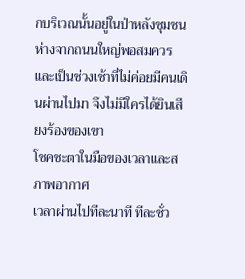กบริเวณนั้นอยู่ในป่าหลังชุมชน ห่างจากถนนใหญ่พอสมควร และเป็นช่วงเช้าที่ไม่ค่อยมีคนเดินผ่านไปมา จึงไม่มีใครได้ยินเสียงร้องของเขา
โชคชะตาในมือของเวลาและสภาพอากาศ
เวลาผ่านไปทีละนาที ทีละชั่ว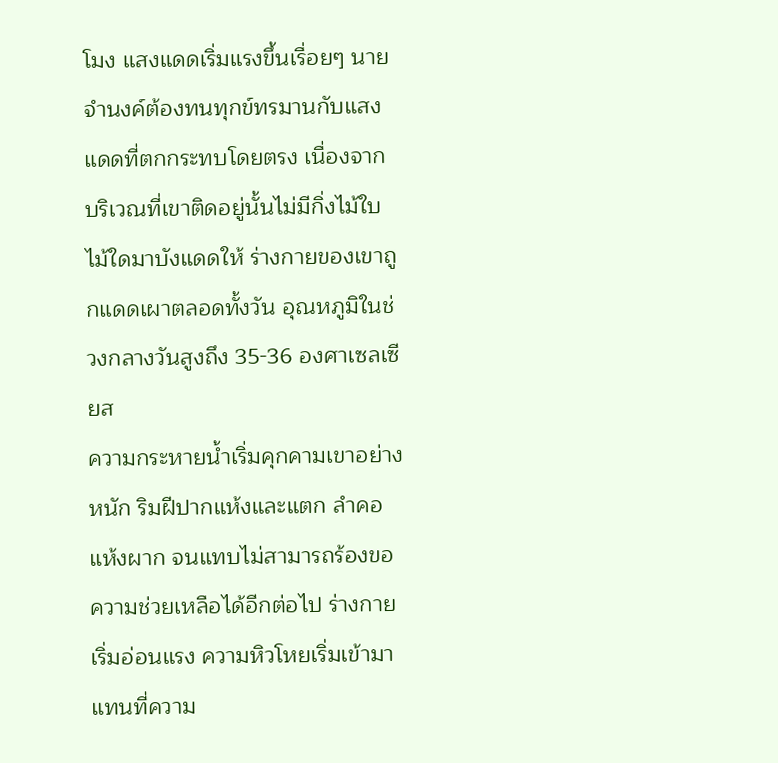โมง แสงแดดเริ่มแรงขึ้นเรื่อยๆ นายจำนงค์ต้องทนทุกข์ทรมานกับแสงแดดที่ตกกระทบโดยตรง เนื่องจากบริเวณที่เขาติดอยู่นั้นไม่มีกิ่งไม้ใบไม้ใดมาบังแดดให้ ร่างกายของเขาถูกแดดเผาตลอดทั้งวัน อุณหภูมิในช่วงกลางวันสูงถึง 35-36 องศาเซลเซียส
ความกระหายน้ำเริ่มคุกคามเขาอย่างหนัก ริมฝีปากแห้งและแตก ลำคอแห้งผาก จนแทบไม่สามารถร้องขอความช่วยเหลือได้อีกต่อไป ร่างกายเริ่มอ่อนแรง ความหิวโหยเริ่มเข้ามาแทนที่ความ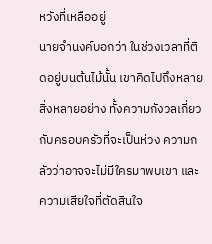หวังที่เหลืออยู่
นายจำนงค์บอกว่า ในช่วงเวลาที่ติดอยู่บนต้นไม้นั้น เขาคิดไปถึงหลายสิ่งหลายอย่าง ทั้งความกังวลเกี่ยวกับครอบครัวที่จะเป็นห่วง ความกลัวว่าอาจจะไม่มีใครมาพบเขา และความเสียใจที่ตัดสินใจ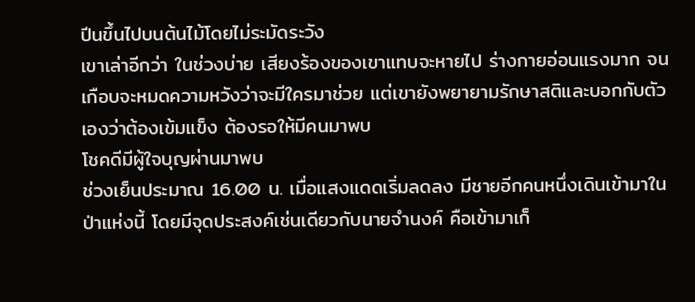ปีนขึ้นไปบนต้นไม้โดยไม่ระมัดระวัง
เขาเล่าอีกว่า ในช่วงบ่าย เสียงร้องของเขาแทบจะหายไป ร่างกายอ่อนแรงมาก จนเกือบจะหมดความหวังว่าจะมีใครมาช่วย แต่เขายังพยายามรักษาสติและบอกกับตัวเองว่าต้องเข้มแข็ง ต้องรอให้มีคนมาพบ
โชคดีมีผู้ใจบุญผ่านมาพบ
ช่วงเย็นประมาณ 16.00 น. เมื่อแสงแดดเริ่มลดลง มีชายอีกคนหนึ่งเดินเข้ามาในป่าแห่งนี้ โดยมีจุดประสงค์เช่นเดียวกับนายจำนงค์ คือเข้ามาเก็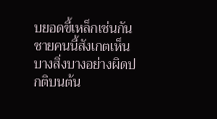บยอดขี้เหล็กเช่นกัน ชายคนนี้สังเกตเห็นบางสิ่งบางอย่างผิดปกติบนต้น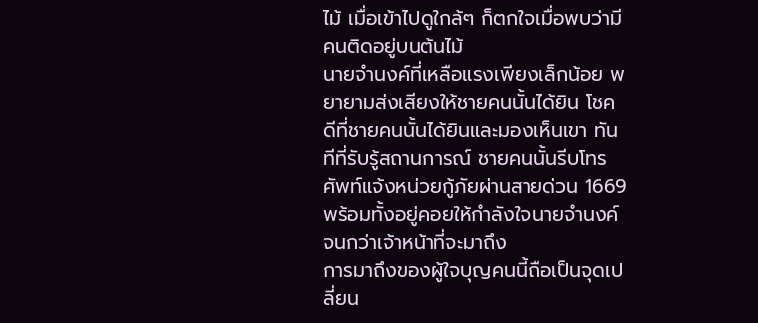ไม้ เมื่อเข้าไปดูใกล้ๆ ก็ตกใจเมื่อพบว่ามีคนติดอยู่บนต้นไม้
นายจำนงค์ที่เหลือแรงเพียงเล็กน้อย พยายามส่งเสียงให้ชายคนนั้นได้ยิน โชคดีที่ชายคนนั้นได้ยินและมองเห็นเขา ทันทีที่รับรู้สถานการณ์ ชายคนนั้นรีบโทรศัพท์แจ้งหน่วยกู้ภัยผ่านสายด่วน 1669 พร้อมทั้งอยู่คอยให้กำลังใจนายจำนงค์จนกว่าเจ้าหน้าที่จะมาถึง
การมาถึงของผู้ใจบุญคนนี้ถือเป็นจุดเปลี่ยน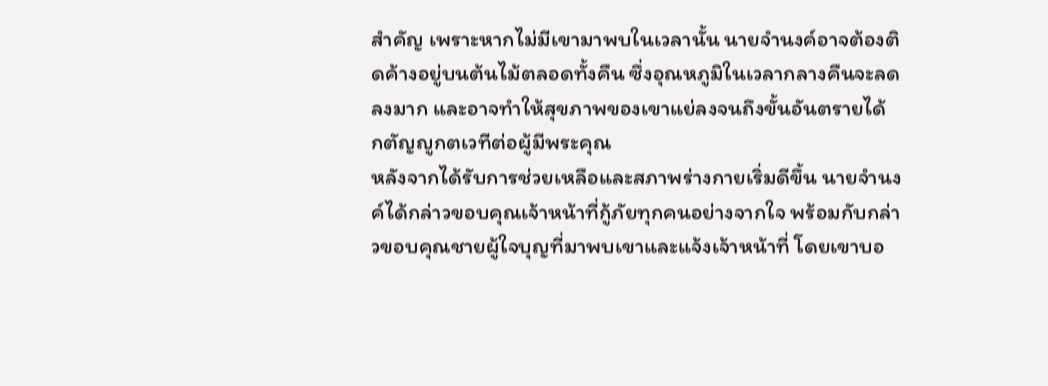สำคัญ เพราะหากไม่มีเขามาพบในเวลานั้น นายจำนงค์อาจต้องติดค้างอยู่บนต้นไม้ตลอดทั้งคืน ซึ่งอุณหภูมิในเวลากลางคืนจะลดลงมาก และอาจทำให้สุขภาพของเขาแย่ลงจนถึงขั้นอันตรายได้
กตัญญูกตเวทีต่อผู้มีพระคุณ
หลังจากได้รับการช่วยเหลือและสภาพร่างกายเริ่มดีขึ้น นายจำนงค์ได้กล่าวขอบคุณเจ้าหน้าที่กู้ภัยทุกคนอย่างจากใจ พร้อมกับกล่าวขอบคุณชายผู้ใจบุญที่มาพบเขาและแจ้งเจ้าหน้าที่ โดยเขาบอ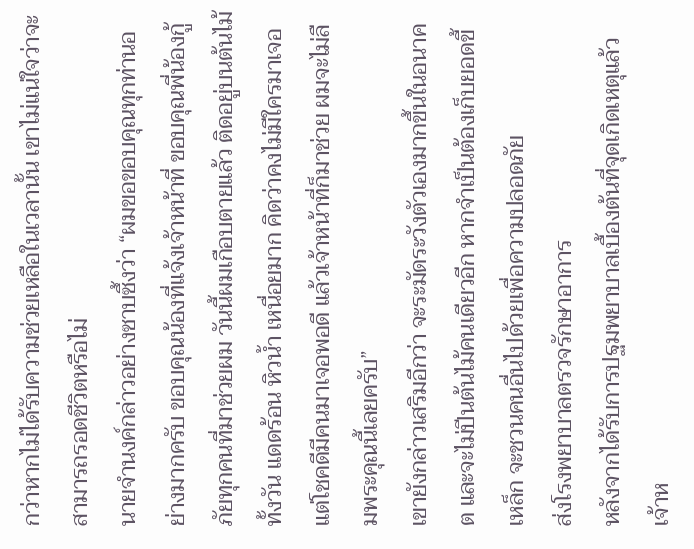กว่าหากไม่ได้รับความช่วยเหลือในเวลานั้น เขาไม่แน่ใจว่าจะสามารถรอดชีวิตหรือไม่
นายจำนงค์กล่าวอย่างซาบซึ้งว่า “ผมขอขอบคุณทุกท่านอย่างมากครับ ขอบคุณน้องที่แจ้งเจ้าหน้าที่ ขอบคุณพี่น้องกู้ภัยทุกคนที่มาช่วยผม วันนี้ผมเกือบตายแล้ว ติดอยู่บนต้นไม้ทั้งวัน แดดร้อน หิวน้ำ เหนื่อยมาก คิดว่าคงไม่มีใครมาเจอ แต่โชคดีมีคนมาเจอพอดี แล้วเจ้าหน้าที่ก็มาช่วย ผมจะไม่ลืมพระคุณนี้เลยครับ”
เขายังกล่าวเสริมอีกว่า จะระมัดระวังตัวเองมากขึ้นในอนาคต และจะไม่ปีนต้นไม้คนเดียวอีก หากจำเป็นต้องเก็บยอดขี้เหล็ก จะชวนคนอื่นไปด้วยเพื่อความปลอดภัย
ส่งโรงพยาบาลตรวจรักษาอาการ
หลังจากได้รับการปฐมพยาบาลเบื้องต้นที่จุดเกิดเหตุแล้ว เจ้าห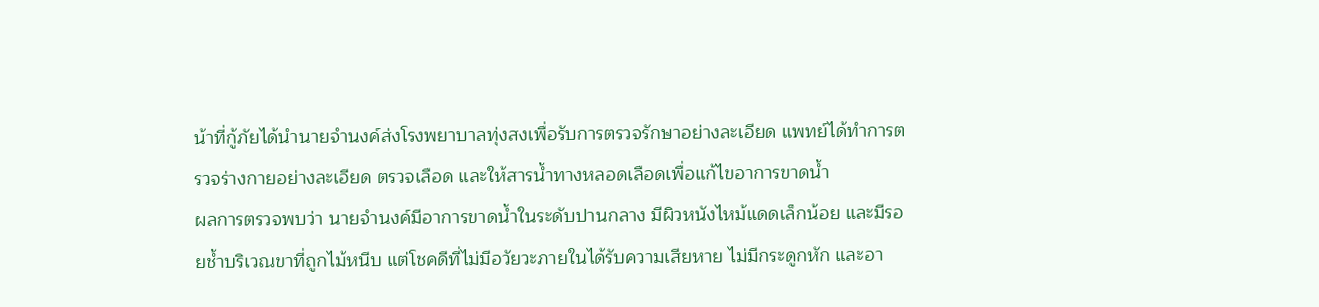น้าที่กู้ภัยได้นำนายจำนงค์ส่งโรงพยาบาลทุ่งสงเพื่อรับการตรวจรักษาอย่างละเอียด แพทย์ได้ทำการตรวจร่างกายอย่างละเอียด ตรวจเลือด และให้สารน้ำทางหลอดเลือดเพื่อแก้ไขอาการขาดน้ำ
ผลการตรวจพบว่า นายจำนงค์มีอาการขาดน้ำในระดับปานกลาง มีผิวหนังไหม้แดดเล็กน้อย และมีรอยช้ำบริเวณขาที่ถูกไม้หนีบ แต่โชคดีที่ไม่มีอวัยวะภายในได้รับความเสียหาย ไม่มีกระดูกหัก และอา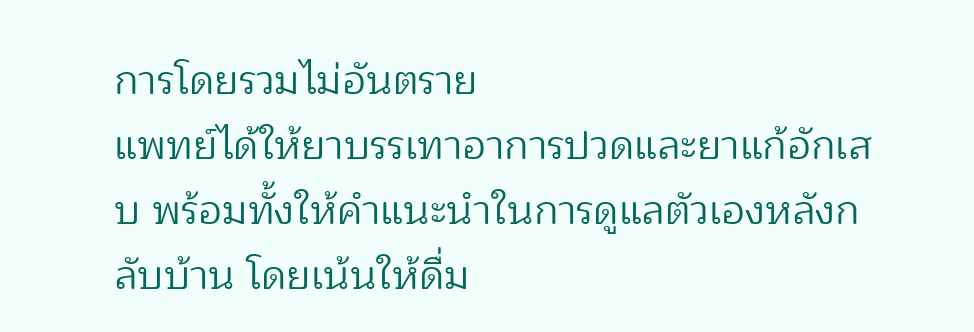การโดยรวมไม่อันตราย
แพทย์ได้ให้ยาบรรเทาอาการปวดและยาแก้อักเสบ พร้อมทั้งให้คำแนะนำในการดูแลตัวเองหลังกลับบ้าน โดยเน้นให้ดื่ม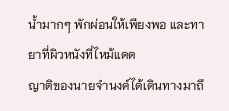น้ำมากๆ พักผ่อนให้เพียงพอ และทายาที่ผิวหนังที่ไหม้แดด
ญาติของนายจำนงค์ได้เดินทางมาถึ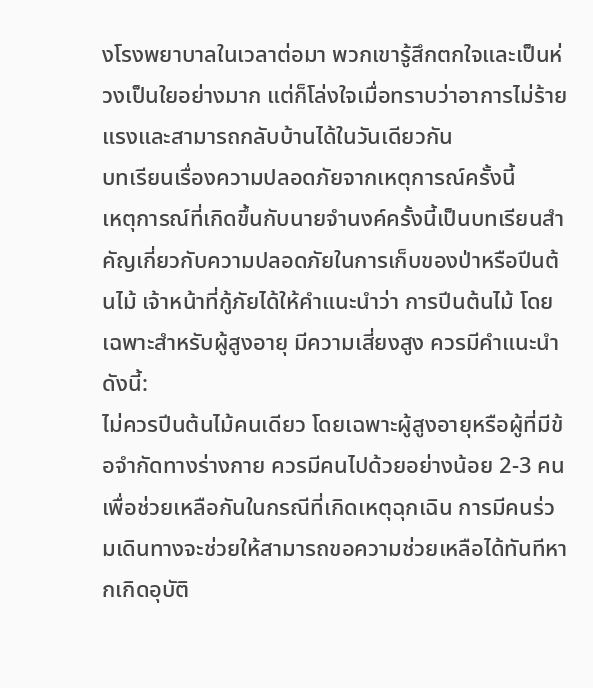งโรงพยาบาลในเวลาต่อมา พวกเขารู้สึกตกใจและเป็นห่วงเป็นใยอย่างมาก แต่ก็โล่งใจเมื่อทราบว่าอาการไม่ร้ายแรงและสามารถกลับบ้านได้ในวันเดียวกัน
บทเรียนเรื่องความปลอดภัยจากเหตุการณ์ครั้งนี้
เหตุการณ์ที่เกิดขึ้นกับนายจำนงค์ครั้งนี้เป็นบทเรียนสำคัญเกี่ยวกับความปลอดภัยในการเก็บของป่าหรือปีนต้นไม้ เจ้าหน้าที่กู้ภัยได้ให้คำแนะนำว่า การปีนต้นไม้ โดยเฉพาะสำหรับผู้สูงอายุ มีความเสี่ยงสูง ควรมีคำแนะนำดังนี้:
ไม่ควรปีนต้นไม้คนเดียว โดยเฉพาะผู้สูงอายุหรือผู้ที่มีข้อจำกัดทางร่างกาย ควรมีคนไปด้วยอย่างน้อย 2-3 คน เพื่อช่วยเหลือกันในกรณีที่เกิดเหตุฉุกเฉิน การมีคนร่วมเดินทางจะช่วยให้สามารถขอความช่วยเหลือได้ทันทีหากเกิดอุบัติ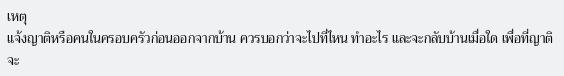เหตุ
แจ้งญาติหรือคนในครอบครัวก่อนออกจากบ้าน ควรบอกว่าจะไปที่ไหน ทำอะไร และจะกลับบ้านเมื่อใด เพื่อที่ญาติจะ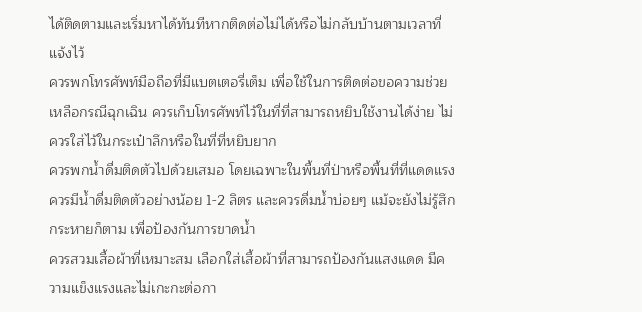ได้ติดตามและเริ่มหาได้ทันทีหากติดต่อไม่ได้หรือไม่กลับบ้านตามเวลาที่แจ้งไว้
ควรพกโทรศัพท์มือถือที่มีแบตเตอรี่เต็ม เพื่อใช้ในการติดต่อขอความช่วยเหลือกรณีฉุกเฉิน ควรเก็บโทรศัพท์ไว้ในที่ที่สามารถหยิบใช้งานได้ง่าย ไม่ควรใส่ไว้ในกระเป๋าลึกหรือในที่ที่หยิบยาก
ควรพกน้ำดื่มติดตัวไปด้วยเสมอ โดยเฉพาะในพื้นที่ป่าหรือพื้นที่ที่แดดแรง ควรมีน้ำดื่มติดตัวอย่างน้อย 1-2 ลิตร และควรดื่มน้ำบ่อยๆ แม้จะยังไม่รู้สึกกระหายก็ตาม เพื่อป้องกันการขาดน้ำ
ควรสวมเสื้อผ้าที่เหมาะสม เลือกใส่เสื้อผ้าที่สามารถป้องกันแสงแดด มีความแข็งแรงและไม่เกะกะต่อกา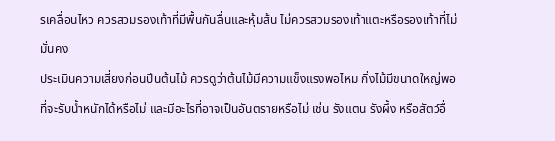รเคลื่อนไหว ควรสวมรองเท้าที่มีพื้นกันลื่นและหุ้มส้น ไม่ควรสวมรองเท้าแตะหรือรองเท้าที่ไม่มั่นคง
ประเมินความเสี่ยงก่อนปีนต้นไม้ ควรดูว่าต้นไม้มีความแข็งแรงพอไหม กิ่งไม้มีขนาดใหญ่พอที่จะรับน้ำหนักได้หรือไม่ และมีอะไรที่อาจเป็นอันตรายหรือไม่ เช่น รังแตน รังผึ้ง หรือสัตว์อื่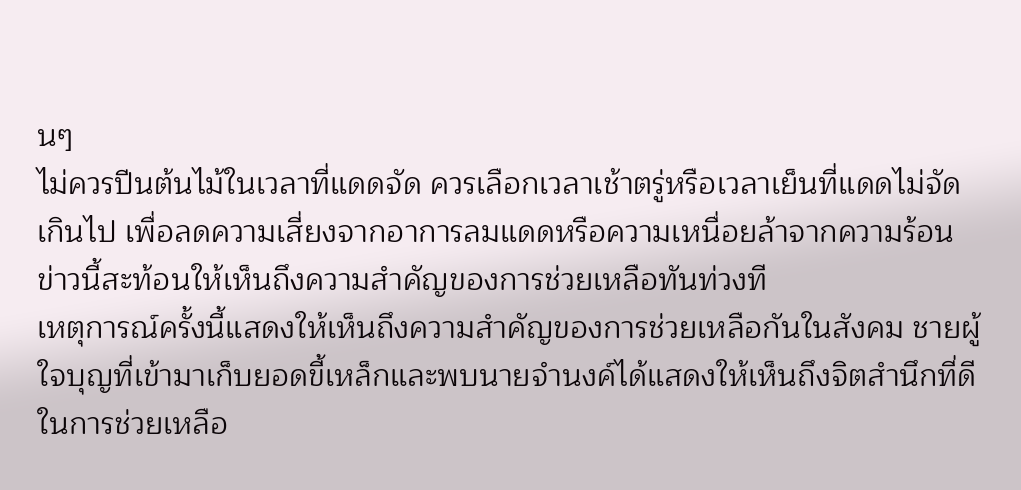นๆ
ไม่ควรปีนต้นไม้ในเวลาที่แดดจัด ควรเลือกเวลาเช้าตรู่หรือเวลาเย็นที่แดดไม่จัดเกินไป เพื่อลดความเสี่ยงจากอาการลมแดดหรือความเหนื่อยล้าจากความร้อน
ข่าวนี้สะท้อนให้เห็นถึงความสำคัญของการช่วยเหลือทันท่วงที
เหตุการณ์ครั้งนี้แสดงให้เห็นถึงความสำคัญของการช่วยเหลือกันในสังคม ชายผู้ใจบุญที่เข้ามาเก็บยอดขี้เหล็กและพบนายจำนงค์ได้แสดงให้เห็นถึงจิตสำนึกที่ดีในการช่วยเหลือ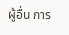ผู้อื่น การ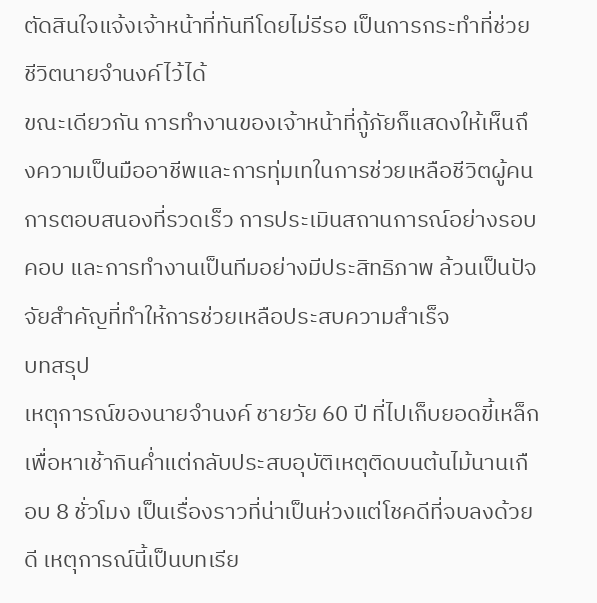ตัดสินใจแจ้งเจ้าหน้าที่ทันทีโดยไม่รีรอ เป็นการกระทำที่ช่วยชีวิตนายจำนงค์ไว้ได้
ขณะเดียวกัน การทำงานของเจ้าหน้าที่กู้ภัยก็แสดงให้เห็นถึงความเป็นมืออาชีพและการทุ่มเทในการช่วยเหลือชีวิตผู้คน การตอบสนองที่รวดเร็ว การประเมินสถานการณ์อย่างรอบคอบ และการทำงานเป็นทีมอย่างมีประสิทธิภาพ ล้วนเป็นปัจจัยสำคัญที่ทำให้การช่วยเหลือประสบความสำเร็จ
บทสรุป
เหตุการณ์ของนายจำนงค์ ชายวัย 60 ปี ที่ไปเก็บยอดขี้เหล็กเพื่อหาเช้ากินค่ำแต่กลับประสบอุบัติเหตุติดบนต้นไม้นานเกือบ 8 ชั่วโมง เป็นเรื่องราวที่น่าเป็นห่วงแต่โชคดีที่จบลงด้วยดี เหตุการณ์นี้เป็นบทเรีย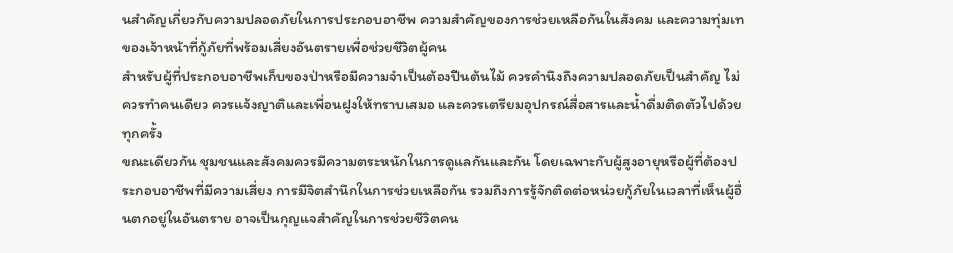นสำคัญเกี่ยวกับความปลอดภัยในการประกอบอาชีพ ความสำคัญของการช่วยเหลือกันในสังคม และความทุ่มเทของเจ้าหน้าที่กู้ภัยที่พร้อมเสี่ยงอันตรายเพื่อช่วยชีวิตผู้คน
สำหรับผู้ที่ประกอบอาชีพเก็บของป่าหรือมีความจำเป็นต้องปีนต้นไม้ ควรคำนึงถึงความปลอดภัยเป็นสำคัญ ไม่ควรทำคนเดียว ควรแจ้งญาติและเพื่อนฝูงให้ทราบเสมอ และควรเตรียมอุปกรณ์สื่อสารและน้ำดื่มติดตัวไปด้วยทุกครั้ง
ขณะเดียวกัน ชุมชนและสังคมควรมีความตระหนักในการดูแลกันและกัน โดยเฉพาะกับผู้สูงอายุหรือผู้ที่ต้องประกอบอาชีพที่มีความเสี่ยง การมีจิตสำนึกในการช่วยเหลือกัน รวมถึงการรู้จักติดต่อหน่วยกู้ภัยในเวลาที่เห็นผู้อื่นตกอยู่ในอันตราย อาจเป็นกุญแจสำคัญในการช่วยชีวิตคน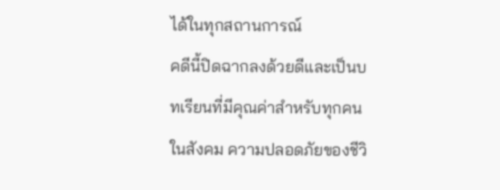ได้ในทุกสถานการณ์
คดีนี้ปิดฉากลงด้วยดีและเป็นบทเรียนที่มีคุณค่าสำหรับทุกคนในสังคม ความปลอดภัยของชีวิ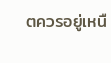ตควรอยู่เหนื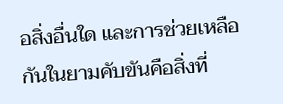อสิ่งอื่นใด และการช่วยเหลือกันในยามคับขันคือสิ่งที่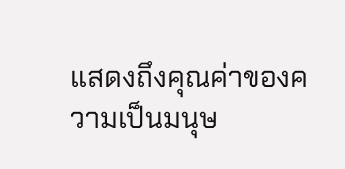แสดงถึงคุณค่าของความเป็นมนุษ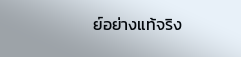ย์อย่างแท้จริง